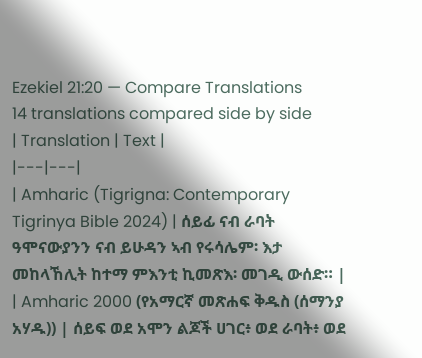Ezekiel 21:20 — Compare Translations
14 translations compared side by side
| Translation | Text |
|---|---|
| Amharic (Tigrigna: Contemporary Tigrinya Bible 2024) | ሰይፊ ናብ ራባት ዓሞናውያንን ናብ ይሁዳን ኣብ የሩሳሌም፡ እታ መከላኸሊት ከተማ ምእንቲ ኪመጽእ፡ መገዲ ውሰድ። |
| Amharic 2000 (የአማርኛ መጽሐፍ ቅዱስ (ሰማንያ አሃዱ)) | ሰይፍ ወደ አሞን ልጆች ሀገር፥ ወደ ራባት፥ ወደ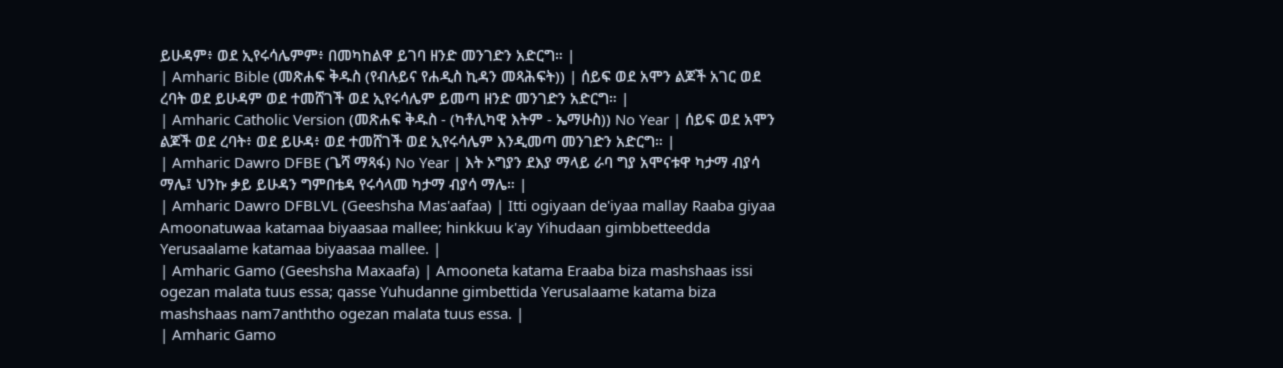ይሁዳም፥ ወደ ኢየሩሳሌምም፥ በመካከልዋ ይገባ ዘንድ መንገድን አድርግ። |
| Amharic Bible (መጽሐፍ ቅዱስ (የብሉይና የሐዲስ ኪዳን መጻሕፍት)) | ሰይፍ ወደ አሞን ልጆች አገር ወደ ረባት ወደ ይሁዳም ወደ ተመሸገች ወደ ኢየሩሳሌም ይመጣ ዘንድ መንገድን አድርግ። |
| Amharic Catholic Version (መጽሐፍ ቅዱስ - (ካቶሊካዊ እትም - ኤማሁስ)) No Year | ሰይፍ ወደ አሞን ልጆች ወደ ረባት፥ ወደ ይሁዳ፥ ወደ ተመሸገች ወደ ኢየሩሳሌም እንዲመጣ መንገድን አድርግ። |
| Amharic Dawro DFBE (ጌሻ ማጻፋ) No Year | እት ኦግያን ደእያ ማላይ ራባ ግያ አሞናቱዋ ካታማ ብያሳ ማሌ፤ ህንኩ ቃይ ይሁዳን ግምበቴዳ የሩሳላመ ካታማ ብያሳ ማሌ። |
| Amharic Dawro DFBLVL (Geeshsha Mas'aafaa) | Itti ogiyaan de'iyaa mallay Raaba giyaa Amoonatuwaa katamaa biyaasaa mallee; hinkkuu k'ay Yihudaan gimbbetteedda Yerusaalame katamaa biyaasaa mallee. |
| Amharic Gamo (Geeshsha Maxaafa) | Amooneta katama Eraaba biza mashshaas issi ogezan malata tuus essa; qasse Yuhudanne gimbettida Yerusalaame katama biza mashshaas nam7anththo ogezan malata tuus essa. |
| Amharic Gamo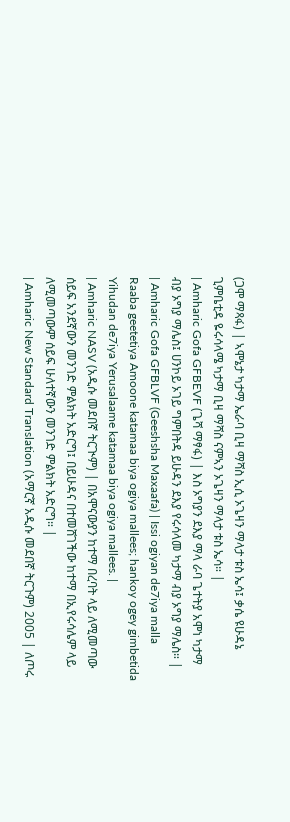(ጋሞ ማጻፋ) | ኣሞኔታ ካታማ ኤራባ ቢዛ ማሻስ ኢሲ ኦጌዛን ማላታ ቱስ ኤሳ፤ ቃሴ ዩሁዳኔ ጊምቤቲዳ ዬሩሳላሜ ካታማ ቢዛ ማሻስ ናምኣን ኦጌዛን ማላታ ቱስ ኤሳ። |
| Amharic Gofa GFBEVF (ጌሻ ማፃፋ) | እስ ኦግያን ደእያ ማላ ራባ ጌተትያ አሞነ ካታማ ብያ ኦግያ ማሌስ፤ ሀንኮይ ኦገይ ግምበትዳ ይሁዳን ደእያ የሩሳላመ ካታማ ብያ ኦግያ ማሌስ። |
| Amharic Gofa GFBLVF (Geeshsha Maxaafa) | Issi ogiyan de7iya malla Raaba geetetiya Amoone katamaa biya ogiya mallees; hankoy ogey gimbetida Yihudan de7iya Yerusalaame katamaa biya ogiya mallees. |
| Amharic NASV (አዲሱ መደበኛ ትርጒም) | በአሞናውያን ከተማ በረባት ላይ ለሚመጣው ሰይፍ አንደኛውን መንገድ ምልክት አድርግ፤ በይሁዳና በተመሸገችው ከተማ በኢየሩሳሌም ላይ ለሚመጣውም ሰይፍ ሁለተኛውን መንገድ ምልክት አድርግ። |
| Amharic New Standard Translation (አማርኛ አዲሱ መደበኛ ትርጉም) 2005 | ለጦሩ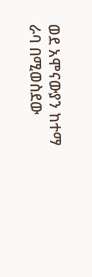ወደ አሞናውያን ከተማ ራባ በሚወስደው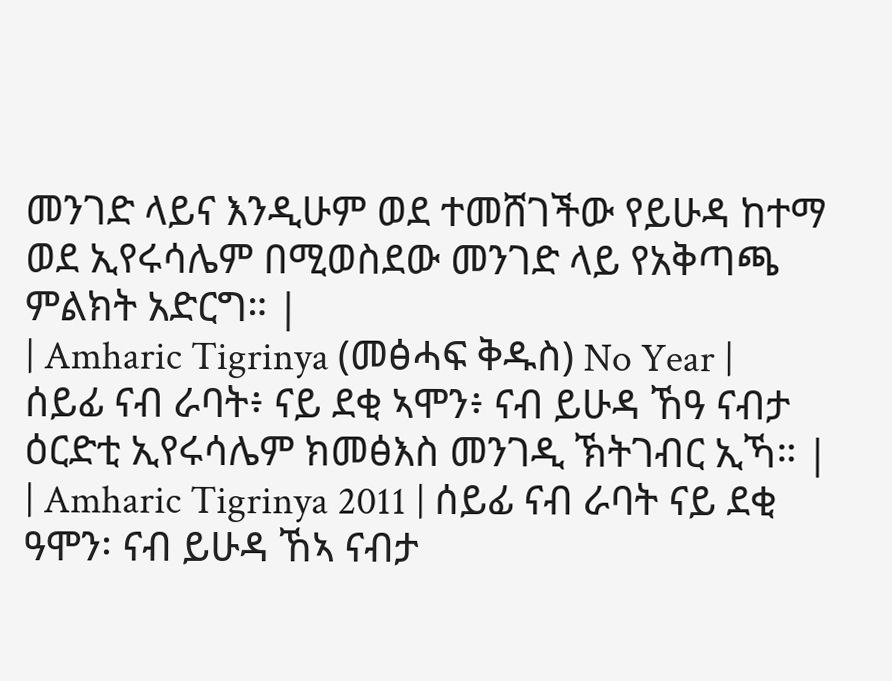መንገድ ላይና እንዲሁም ወደ ተመሸገችው የይሁዳ ከተማ ወደ ኢየሩሳሌም በሚወስደው መንገድ ላይ የአቅጣጫ ምልክት አድርግ። |
| Amharic Tigrinya (መፅሓፍ ቅዱስ) No Year | ሰይፊ ናብ ራባት፥ ናይ ደቂ ኣሞን፥ ናብ ይሁዳ ኸዓ ናብታ ዕርድቲ ኢየሩሳሌም ክመፅእስ መንገዲ ኽትገብር ኢኻ። |
| Amharic Tigrinya 2011 | ሰይፊ ናብ ራባት ናይ ደቂ ዓሞን፡ ናብ ይሁዳ ኸኣ ናብታ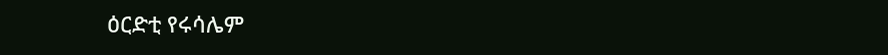ዕርድቲ የሩሳሌም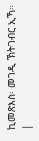ኪመጽእስ፡ መገዲ ኽትገብር ኢኻ። |